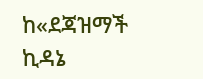ከ«ደጃዝማች ኪዳኔ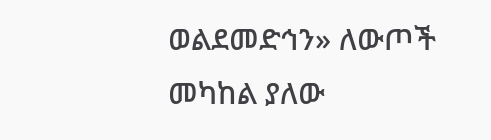ወልደመድኅን» ለውጦች መካከል ያለው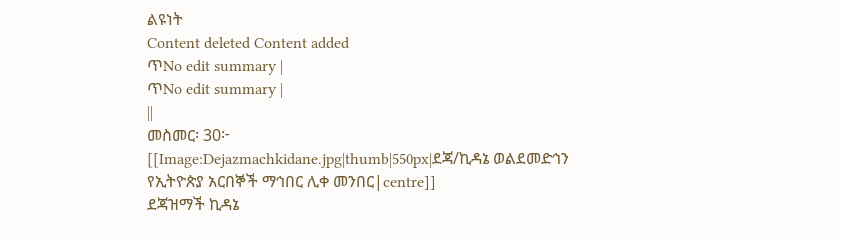ልዩነት
Content deleted Content added
ጥNo edit summary |
ጥNo edit summary |
||
መስመር፡ 30፦
[[Image:Dejazmachkidane.jpg|thumb|550px|ደጃ/ኪዳኔ ወልደመድኅን የኢትዮጵያ አርበኞች ማኅበር ሊቀ መንበር|centre]]
ደጃዝማች ኪዳኔ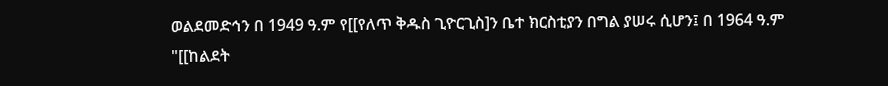ወልደመድኅን በ 1949 ዓ.ም የ[[የለጥ ቅዱስ ጊዮርጊስ]ን ቤተ ክርስቲያን በግል ያሠሩ ሲሆን፤ በ 1964 ዓ.ም "[[ከልደት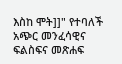እስከ ሞት]]" የተባለች አጭር መንፈሳዊና ፍልስፍና መጽሐፍ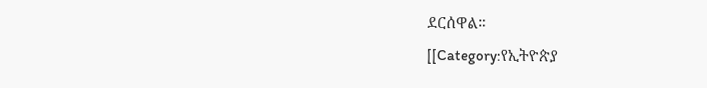ደርሰዋል።
[[Category:የኢትዮጵያ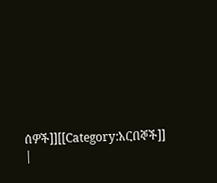ሰዎች]][[Category:አርበኞች]]
|